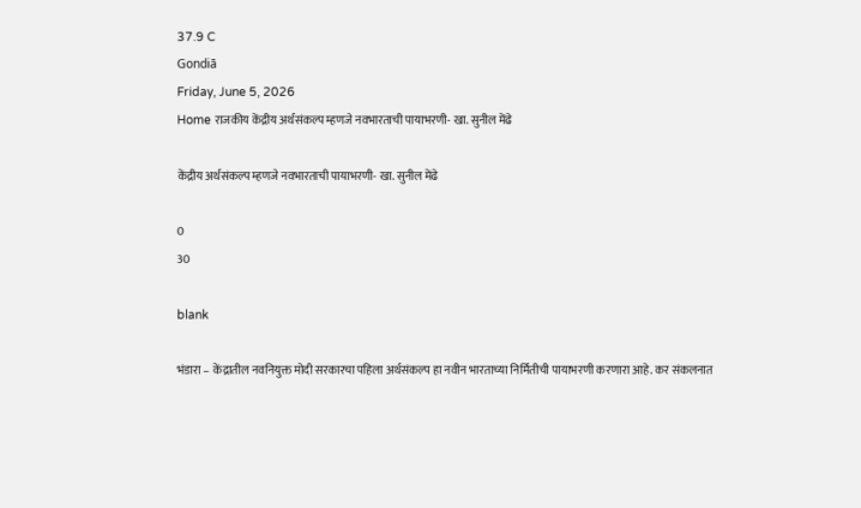37.9 C
Gondiā
Friday, June 5, 2026
Home राजकीय केंद्रीय अर्थसंकल्प म्हणजे नवभारताची पायाभरणी- खा. सुनील मेंढे

केंद्रीय अर्थसंकल्प म्हणजे नवभारताची पायाभरणी- खा. सुनील मेंढे

0
30

blank

भंडारा – केंद्रातील नवनियुक्त मोदी सरकारचा पहिला अर्थसंकल्प हा नवीन भारताच्या निर्मितीची पायाभरणी करणारा आहे. कर संकलनात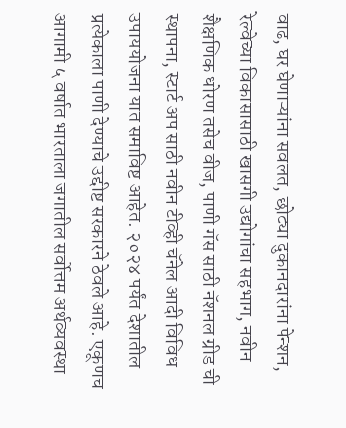वाढ, घर घेणाऱ्यांना सवलत, छोट्या दुकानदारांना पेन्शन, रेल्वेच्या विकासासाठी खासगी उद्योगांचा सहभाग, नवीन शैक्षणिक धोरण तसेच वीज, पाणी गॅस साठी नॅशनल ग्रीड ची स्थापना, स्टार्ट अप साठी नवीन टीव्ही चॅनेल आदी विविध उपाययोजना यात समाविष्ट आहेत. २०२४ पर्यंत देशातील प्रत्येकाला पाणी देण्याचे उद्दीष्ट सरकारने ठेवले आहे. एकूणच आगामी ५ वर्षात भारताला जगातील सर्वोत्तम अर्थव्यवस्था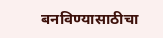बनविण्यासाठीचा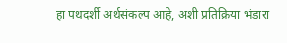हा पथदर्शी अर्थसंकल्प आहे, अशी प्रतिक्रिया भंडारा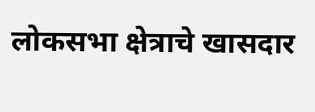लोकसभा क्षेत्राचे खासदार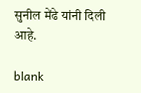सुनील मेंढे यांनी दिली आहे.

blank